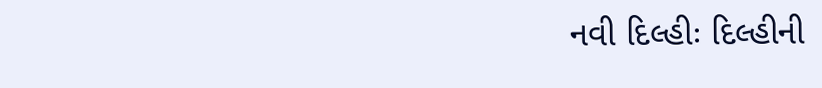નવી દિલ્હીઃ દિલ્હીની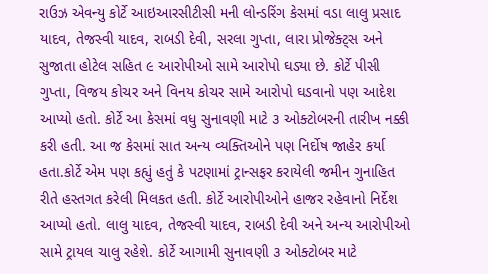રાઉઝ એવન્યુ કોર્ટે આઇઆરસીટીસી મની લોન્ડરિંગ કેસમાં વડા લાલુ પ્રસાદ યાદવ, તેજસ્વી યાદવ, રાબડી દેવી, સરલા ગુપ્તા, લારા પ્રોજેક્ટ્‌સ અને સુજાતા હોટેલ સહિત ૯ આરોપીઓ સામે આરોપો ઘડ્યા છે. કોર્ટે પીસી ગુપ્તા, વિજય કોચર અને વિનય કોચર સામે આરોપો ઘડવાનો પણ આદેશ આપ્યો હતો. કોર્ટે આ કેસમાં વધુ સુનાવણી માટે ૩ ઓક્ટોબરની તારીખ નક્કી કરી હતી. આ જ કેસમાં સાત અન્ય વ્યક્તિઓને પણ નિર્દોષ જાહેર કર્યા હતા.કોર્ટે એમ પણ કહ્યું હતું કે પટણામાં ટ્રાન્સફર કરાયેલી જમીન ગુનાહિત રીતે હસ્તગત કરેલી મિલકત હતી. કોર્ટે આરોપીઓને હાજર રહેવાનો નિર્દેશ આપ્યો હતો. લાલુ યાદવ, તેજસ્વી યાદવ, રાબડી દેવી અને અન્ય આરોપીઓ સામે ટ્રાયલ ચાલુ રહેશે. કોર્ટે આગામી સુનાવણી ૩ ઓક્ટોબર માટે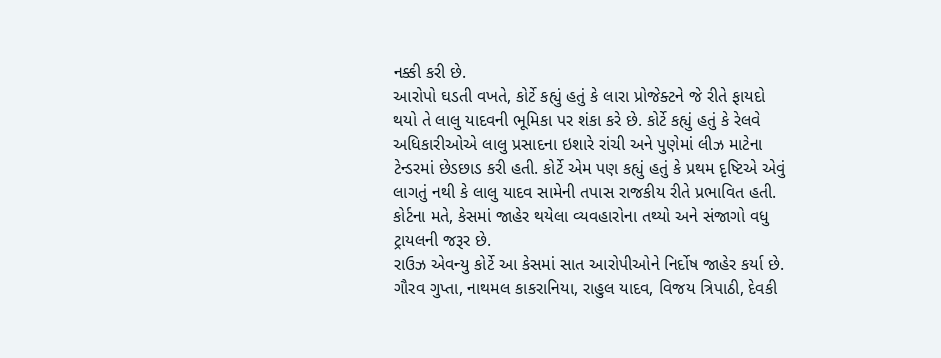નક્કી કરી છે.
આરોપો ઘડતી વખતે, કોર્ટે કહ્યું હતું કે લારા પ્રોજેક્ટને જે રીતે ફાયદો થયો તે લાલુ યાદવની ભૂમિકા પર શંકા કરે છે. કોર્ટે કહ્યું હતું કે રેલવે અધિકારીઓએ લાલુ પ્રસાદના ઇશારે રાંચી અને પુણેમાં લીઝ માટેના ટેન્ડરમાં છેડછાડ કરી હતી. કોર્ટે એમ પણ કહ્યું હતું કે પ્રથમ દૃષ્ટિએ એવું લાગતું નથી કે લાલુ યાદવ સામેની તપાસ રાજકીય રીતે પ્રભાવિત હતી. કોર્ટના મતે, કેસમાં જાહેર થયેલા વ્યવહારોના તથ્યો અને સંજાગો વધુ ટ્રાયલની જરૂર છે.
રાઉઝ એવન્યુ કોર્ટે આ કેસમાં સાત આરોપીઓને નિર્દોષ જાહેર કર્યા છે. ગૌરવ ગુપ્તા, નાથમલ કાકરાનિયા, રાહુલ યાદવ, વિજય ત્રિપાઠી, દેવકી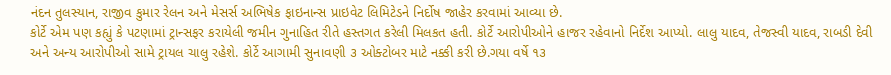નંદન તુલસ્યાન, રાજીવ કુમાર રેલન અને મેસર્સ અભિષેક ફાઇનાન્સ પ્રાઇવેટ લિમિટેડને નિર્દોષ જાહેર કરવામાં આવ્યા છે.
કોર્ટે એમ પણ કહ્યું કે પટણામાં ટ્રાન્સફર કરાયેલી જમીન ગુનાહિત રીતે હસ્તગત કરેલી મિલકત હતી. કોર્ટે આરોપીઓને હાજર રહેવાનો નિર્દેશ આપ્યો. લાલુ યાદવ, તેજસ્વી યાદવ, રાબડી દેવી અને અન્ય આરોપીઓ સામે ટ્રાયલ ચાલુ રહેશે. કોર્ટે આગામી સુનાવણી ૩ ઓક્ટોબર માટે નક્કી કરી છે.ગયા વર્ષે ૧૩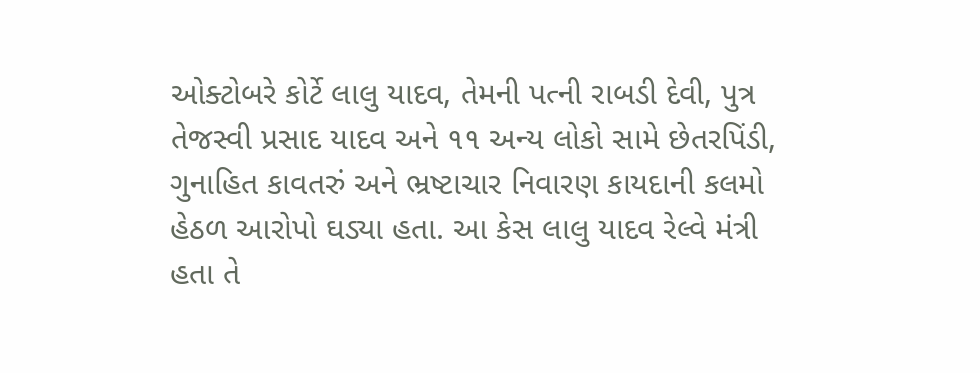ઓક્ટોબરે કોર્ટે લાલુ યાદવ, તેમની પત્ની રાબડી દેવી, પુત્ર તેજસ્વી પ્રસાદ યાદવ અને ૧૧ અન્ય લોકો સામે છેતરપિંડી, ગુનાહિત કાવતરું અને ભ્રષ્ટાચાર નિવારણ કાયદાની કલમો હેઠળ આરોપો ઘડ્યા હતા. આ કેસ લાલુ યાદવ રેલ્વે મંત્રી હતા તે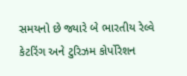સમયનો છે જ્યારે બે ભારતીય રેલ્વે કેટરિંગ અને ટુરિઝમ કોર્પોરેશન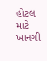હોટલ માટે ખાનગી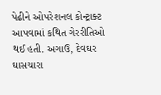પેઢીને ઓપરેશનલ કોન્ટ્રાક્ટ આપવામાં કથિત ગેરરીતિઓ થઈ હતી. અગાઉ, દેવઘર ઘાસચારા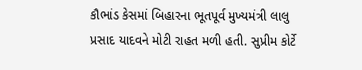કૌભાંડ કેસમાં બિહારના ભૂતપૂર્વ મુખ્યમંત્રી લાલુ પ્રસાદ યાદવને મોટી રાહત મળી હતી. સુપ્રીમ કોર્ટે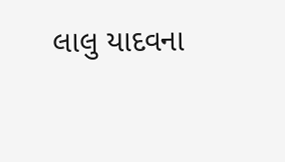લાલુ યાદવના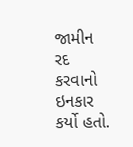જામીન રદ કરવાનો ઇનકાર કર્યો હતો.